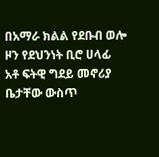በአማራ ክልል የደቡብ ወሎ ዞን የደህንነት ቢሮ ሀላፊ አቶ ፍትዊ ግደይ መኖሪያ ቤታቸው ውስጥ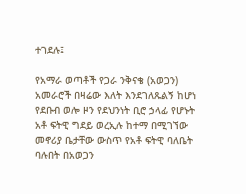ተገደሉ፤

የአማራ ወጣቶች የጋራ ንቅናቄ (አወጋን) አመራሮች በዛሬው እለት እንደገለጹልኝ ከሆነ የደቡብ ወሎ ዞን የደህንነት ቢሮ ኃላፊ የሆኑት አቶ ፍትዊ ግደይ ወረኢሉ ከተማ በሚገኘው መኖሪያ ቤታቸው ውስጥ የአቶ ፍትዊ ባለቤት ባሉበት በአወጋን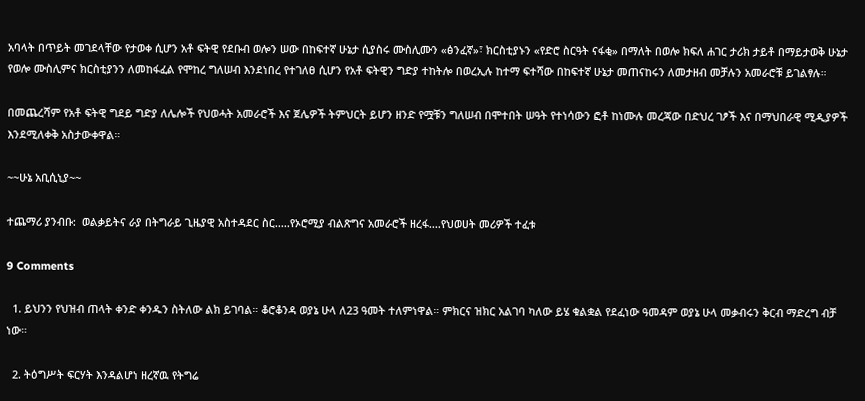አባላት በጥይት መገደላቸው የታወቀ ሲሆን አቶ ፍትዊ የደቡብ ወሎን ሠው በከፍተኛ ሁኔታ ሲያስሩ ሙስሊሙን «ፅንፈኛ»፣ ክርስቲያኑን «የድሮ ስርዓት ናፋቂ» በማለት በወሎ ክፍለ ሐገር ታሪክ ታይቶ በማይታወቅ ሁኔታ የወሎ ሙስሊምና ክርስቲያንን ለመከፋፈል የሞከረ ግለሠብ እንደነበረ የተገለፀ ሲሆን የአቶ ፍትዊን ግድያ ተከትሎ በወረኢሉ ከተማ ፍተሻው በከፍተኛ ሁኔታ መጠናከሩን ለመታዘብ መቻሉን አመራሮቹ ይገልፃሉ።

በመጨረሻም የአቶ ፍትዊ ግደይ ግድያ ለሌሎች የህወሓት አመራሮች እና ጀሌዎች ትምህርት ይሆን ዘንድ የሟቹን ግለሠብ በሞተበት ሠዓት የተነሳውን ፎቶ ከነሙሉ መረጃው በድህረ ገፆች እና በማህበራዊ ሚዲያዎች እንደሚለቀቅ አስታውቀዋል።

~~ሁኔ አቢሲኒያ~~

ተጨማሪ ያንብቡ:  ወልቃይትና ራያ በትግራይ ጊዜያዊ አስተዳደር ስር.....የኦሮሚያ ብልጽግና አመራሮች ዘረፋ....የህወሀት መሪዎች ተፈቱ

9 Comments

  1. ይህንን የህዝብ ጠላት ቀንድ ቀንዱን ስትለው ልክ ይገባል። ቆሮቆንዳ ወያኔ ሁላ ለ23 ዓመት ተለምነዋል። ምክርና ዝክር አልገባ ካለው ይሄ ቁልቋል የደፈነው ዓመዳም ወያኔ ሁላ መቃብሩን ቅርብ ማድረግ ብቻ ነው።

  2. ትዕግሥት ፍርሃት እንዳልሆነ ዘረኛዉ የትግሬ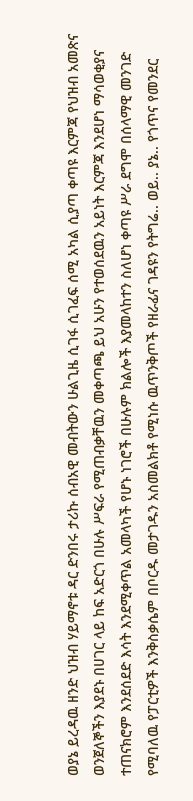ወያኔ ይረዳዉ ዘንድ ህዝብ ሃይማኖቱ ዳር ድንበሩ ታሪኩ ሰብአዊ መብትውን ሁልጊዜ ሲገፋ ሲገፈፍ ሰሚ አካል ሲያጣ ቀጣዩ እርምጃ የህዝብ አመጽና ወንጀለኞችን እያደኑ በሀገር ላይ ከፍ አድርጎ በሁሉ ሥፍራ የሚጠብቃቸዉን መቀጣጫ ይህ አሁን የተወሰደዉን አይነት እርምጃ እንደሆነ ማሳወቂያና ተጠናክሮም እንደሰደድ እሳት እንደሚቀጥል አመላካች የሆኑ ነገሮች በሁሉም ክልሎች እያመላከተን ስለሆነ ቀጣዩ ሥራ ደግሞ በሰላማዊ መንገድ የሚባለዉ የፓርቲዎች እንቅስቃሴም በቦርዱ መታገዱን አስመልክቶ የሚነሱ ዉጥንቅጦች የዘራፊና ገዳዩን የትግሬ.. ወይ.. ያኔ.. የጎጥና የመንደር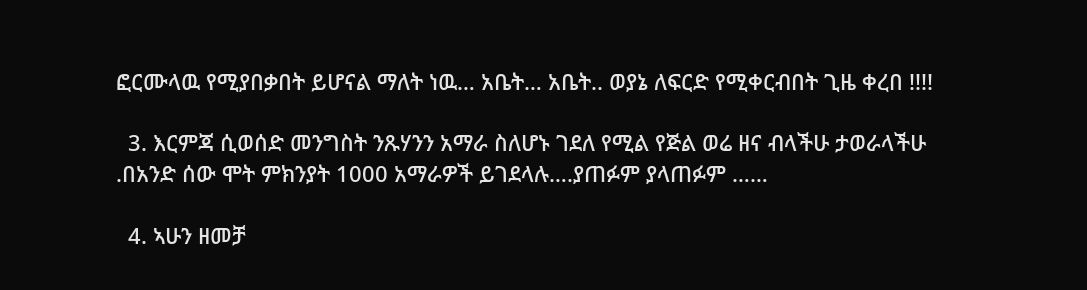ፎርሙላዉ የሚያበቃበት ይሆናል ማለት ነዉ… አቤት… አቤት.. ወያኔ ለፍርድ የሚቀርብበት ጊዜ ቀረበ !!!!

  3. እርምጃ ሲወሰድ መንግስት ንጹሃንን አማራ ስለሆኑ ገደለ የሚል የጅል ወሬ ዘና ብላችሁ ታወራላችሁ .በአንድ ሰው ሞት ምክንያት 1000 አማራዎች ይገደላሉ….ያጠፉም ያላጠፉም ……

  4. ኣሁን ዘመቻ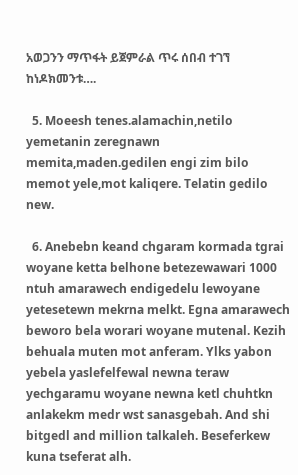አወጋንን ማጥፋት ይጀምራል ጥሩ ሰበብ ተገኘ ከነዶክመንቱ….

  5. Moeesh tenes.alamachin,netilo yemetanin zeregnawn memita,maden.gedilen engi zim bilo memot yele,mot kaliqere. Telatin gedilo new.

  6. Anebebn keand chgaram kormada tgrai woyane ketta belhone betezewawari 1000 ntuh amarawech endigedelu lewoyane yetesetewn mekrna melkt. Egna amarawech beworo bela worari woyane mutenal. Kezih behuala muten mot anferam. Ylks yabon yebela yaslefelfewal newna teraw yechgaramu woyane newna ketl chuhtkn anlakekm medr wst sanasgebah. And shi bitgedl and million talkaleh. Beseferkew kuna tseferat alh.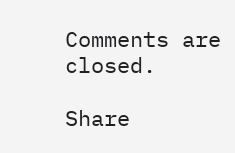Comments are closed.

Share